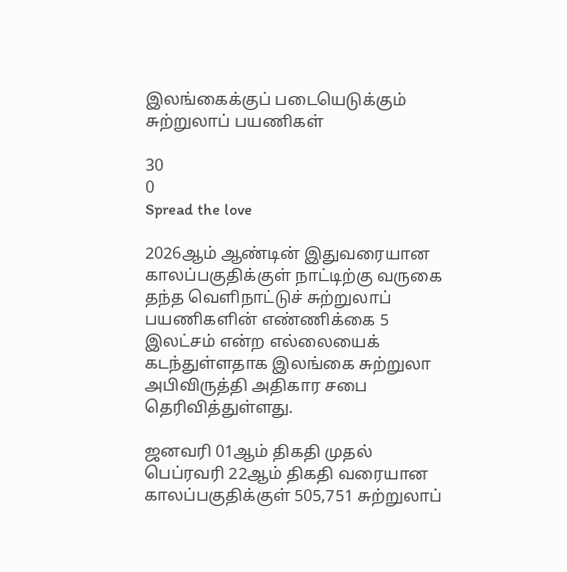இலங்கைக்குப் படையெடுக்கும் சுற்றுலாப் பயணிகள்

30
0
Spread the love

2026ஆம் ஆண்டின் இதுவரையான காலப்பகுதிக்குள் நாட்டிற்கு வருகை தந்த வெளிநாட்டுச் சுற்றுலாப் பயணிகளின் எண்ணிக்கை 5 இலட்சம் என்ற எல்லையைக் கடந்துள்ளதாக இலங்கை சுற்றுலா அபிவிருத்தி அதிகார சபை தெரிவித்துள்ளது.

ஜனவரி 01ஆம் திகதி முதல் பெப்ரவரி 22ஆம் திகதி வரையான காலப்பகுதிக்குள் 505,751 சுற்றுலாப்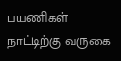பயணிகள் நாட்டிற்கு வருகை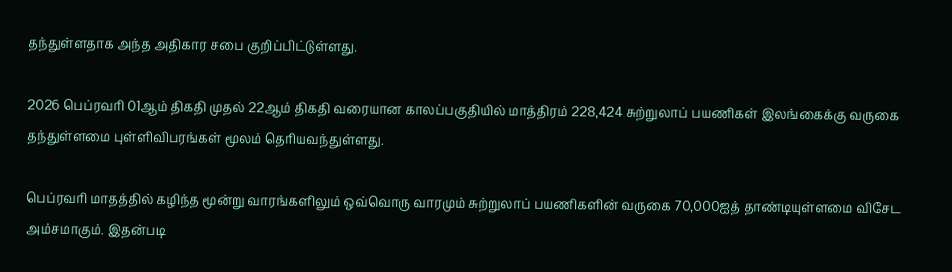தந்துள்ளதாக அந்த அதிகார சபை குறிப்பிட்டுள்ளது.

2026 பெப்ரவரி 01ஆம் திகதி முதல் 22ஆம் திகதி வரையான காலப்பகுதியில் மாத்திரம் 228,424 சுற்றுலாப் பயணிகள் இலங்கைக்கு வருகை தந்துள்ளமை புள்ளிவிபரங்கள் மூலம் தெரியவந்துள்ளது.

பெப்ரவரி மாதத்தில் கழிந்த மூன்று வாரங்களிலும் ஒவ்வொரு வாரமும் சுற்றுலாப் பயணிகளின் வருகை 70,000ஐத் தாண்டியுள்ளமை விசேட அம்சமாகும். இதன்படி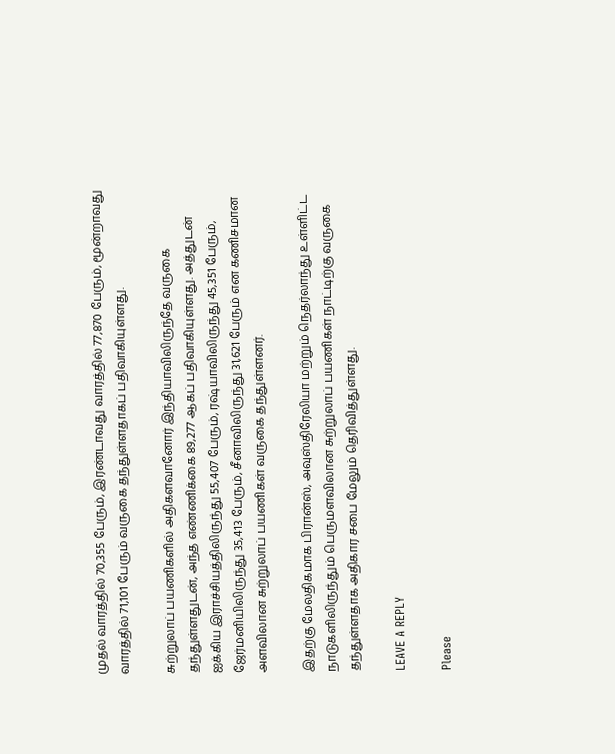முதல் வாரத்தில் 70,355 பேரும், இரண்டாவது வாரத்தில் 77,870 பேரும், மூன்றாவது வாரத்தில் 71,101 பேரும் வருகை தந்துள்ளதாகப் பதிவாகியுள்ளது.

சுற்றுலாப் பயணிகளில் அதிகளவானோர் இந்தியாவிலிருந்தே வருகை தந்துள்ளதுடன், அந்த எண்ணிக்கை 89,277 ஆகப் பதிவாகியுள்ளது. அத்துடன் ஐக்கிய இராச்சியத்திலிருந்து 55,407 பேரும், ரஷ்யாவிலிருந்து 45,351 பேரும், ஜேர்மனியிலிருந்து 35,413 பேரும், சீனாவிலிருந்து 31,621 பேரும் என கணிசமான அளவிலான சுற்றுலாப் பயணிகள் வருகை தந்துள்ளனர்.

இதற்கு மேலதிகமாக பிரான்ஸ், அவுஸ்திரேலியா மற்றும் நெதர்லாந்து உள்ளிட்ட நாடுகளிலிருந்தும் பெருமளவிலான சுற்றுலாப் பயணிகள் நாட்டிற்கு வருகை தந்துள்ளதாக அதிகார சபை மேலும் தெரிவித்துள்ளது.

LEAVE A REPLY

Please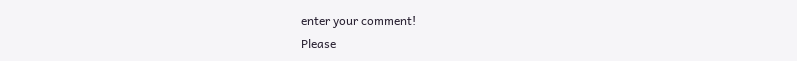enter your comment!
Please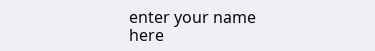enter your name here